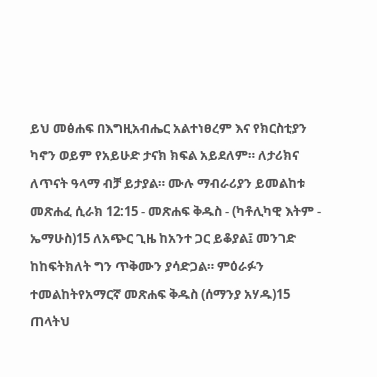ይህ መፅሐፍ በእግዚአብሔር አልተነፀረም እና የክርስቲያን ካኖን ወይም የአይሁድ ታናክ ክፍል አይደለም። ለታሪክና ለጥናት ዓላማ ብቻ ይታያል። ሙሉ ማብራሪያን ይመልከቱ መጽሐፈ ሲራክ 12:15 - መጽሐፍ ቅዱስ - (ካቶሊካዊ እትም - ኤማሁስ)15 ለአጭር ጊዜ ከአንተ ጋር ይቆያል፤ መንገድ ከከፍትክለት ግን ጥቅሙን ያሳድጋል። ምዕራፉን ተመልከትየአማርኛ መጽሐፍ ቅዱስ (ሰማንያ አሃዱ)15 ጠላትህ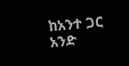ከአንተ ጋር አንድ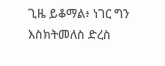ጊዜ ይቆማል፥ ነገር ግን እስክትመለስ ድረስ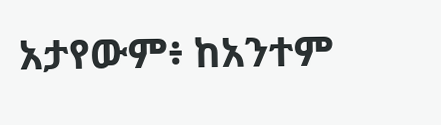አታየውም፥ ከአንተም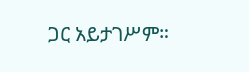ጋር አይታገሥም።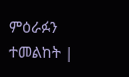ምዕራፉን ተመልከት |